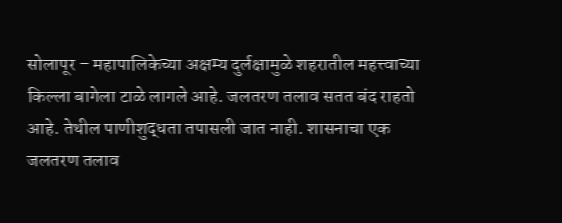सोलापूर – महापालिकेच्या अक्षम्य दुर्लक्षामुळे शहरातील महत्त्वाच्या किल्ला बागेला टाळे लागले आहे. जलतरण तलाव सतत बंद राहतो आहे. तेथील पाणीशुद्धता तपासली जात नाही. शासनाचा एक जलतरण तलाव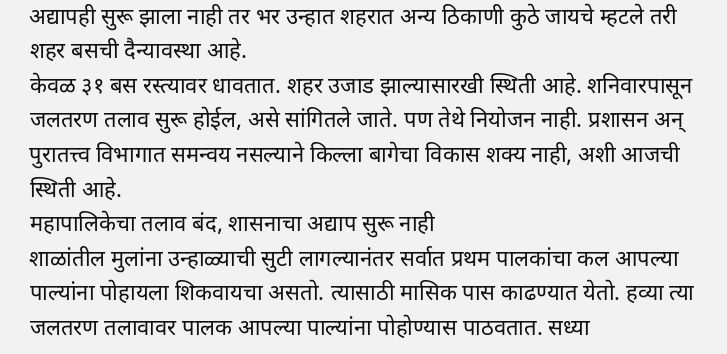अद्यापही सुरू झाला नाही तर भर उन्हात शहरात अन्य ठिकाणी कुठे जायचे म्हटले तरी शहर बसची दैन्यावस्था आहे.
केवळ ३१ बस रस्त्यावर धावतात. शहर उजाड झाल्यासारखी स्थिती आहे. शनिवारपासून जलतरण तलाव सुरू होईल, असे सांगितले जाते. पण तेथे नियोजन नाही. प्रशासन अन् पुरातत्त्व विभागात समन्वय नसल्याने किल्ला बागेचा विकास शक्य नाही, अशी आजची स्थिती आहे.
महापालिकेचा तलाव बंद, शासनाचा अद्याप सुरू नाही
शाळांतील मुलांना उन्हाळ्याची सुटी लागल्यानंतर सर्वात प्रथम पालकांचा कल आपल्या पाल्यांना पोहायला शिकवायचा असतो. त्यासाठी मासिक पास काढण्यात येतो. हव्या त्या जलतरण तलावावर पालक आपल्या पाल्यांना पोहोण्यास पाठवतात. सध्या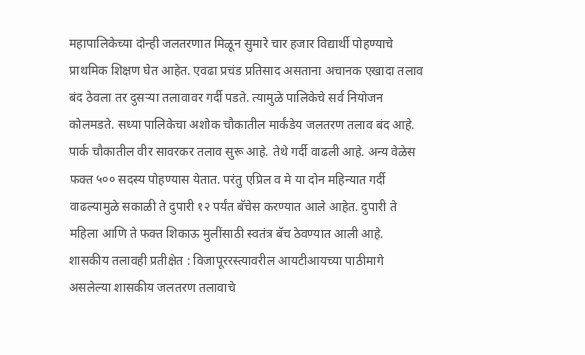महापालिकेच्या दोन्ही जलतरणात मिळून सुमारे चार हजार विद्यार्थी पोहण्याचे प्राथमिक शिक्षण घेत आहेत. एवढा प्रचंड प्रतिसाद असताना अचानक एखादा तलाव बंद ठेवला तर दुसऱ्या तलावावर गर्दी पडते. त्यामुळे पालिकेचे सर्व नियोजन कोलमडते. सध्या पालिकेचा अशोक चौकातील मार्कंडेय जलतरण तलाव बंद आहे. पार्क चौकातील वीर सावरकर तलाव सुरू आहे. तेथे गर्दी वाढली आहे. अन्य वेळेस फक्त ५०० सदस्य पोहण्यास येतात. परंतु एप्रिल व मे या दोन महिन्यात गर्दी वाढल्यामुळे सकाळी ते दुपारी १२ पर्यंत बॅचेस करण्यात आले आहेत. दुपारी ते महिला आणि ते फक्त शिकाऊ मुलींसाठी स्वतंत्र बॅच ठेवण्यात आली आहे.
शासकीय तलावही प्रतीक्षेत : विजापूररस्त्यावरील आयटीआयच्या पाठीमागे असलेल्या शासकीय जलतरण तलावाचे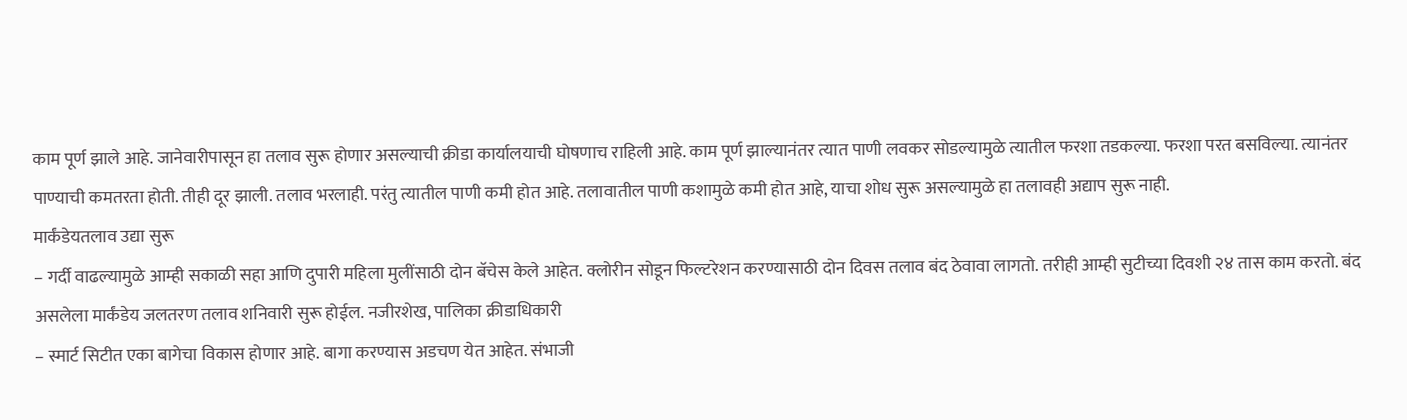काम पूर्ण झाले आहे. जानेवारीपासून हा तलाव सुरू होणार असल्याची क्रीडा कार्यालयाची घोषणाच राहिली आहे. काम पूर्ण झाल्यानंतर त्यात पाणी लवकर सोडल्यामुळे त्यातील फरशा तडकल्या. फरशा परत बसविल्या. त्यानंतर पाण्याची कमतरता होती. तीही दूर झाली. तलाव भरलाही. परंतु त्यातील पाणी कमी होत आहे. तलावातील पाणी कशामुळे कमी होत आहे, याचा शोध सुरू असल्यामुळे हा तलावही अद्याप सुरू नाही.
मार्कंडेयतलाव उद्या सुरू
– गर्दी वाढल्यामुळे आम्ही सकाळी सहा आणि दुपारी महिला मुलींसाठी दोन बॅचेस केले आहेत. क्लोरीन सोडून फिल्टरेशन करण्यासाठी दोन दिवस तलाव बंद ठेवावा लागतो. तरीही आम्ही सुटीच्या दिवशी २४ तास काम करतो. बंद असलेला मार्कंडेय जलतरण तलाव शनिवारी सुरू होईल. नजीरशेख, पालिका क्रीडाधिकारी
– स्मार्ट सिटीत एका बागेचा विकास होणार आहे. बागा करण्यास अडचण येत आहेत. संभाजी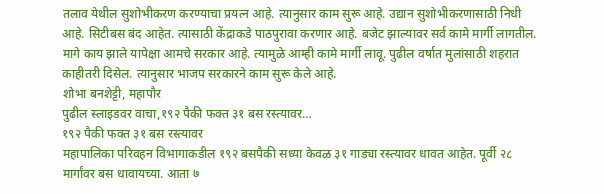तलाव येथील सुशोभीकरण करण्याचा प्रयत्न आहे. त्यानुसार काम सुरू आहे. उद्यान सुशोभीकरणासाठी निधी आहे. सिटीबस बंद आहेत. त्यासाठी केंद्राकडे पाठपुरावा करणार आहे. बजेट झाल्यावर सर्व कामे मार्गी लागतील. मागे काय झाले यापेक्षा आमचे सरकार आहे. त्यामुळे आम्ही कामे मार्गी लावू. पुढील वर्षात मुलांसाठी शहरात काहीतरी दिसेल. त्यानुसार भाजप सरकारने काम सुरू केले आहे.
शोभा बनशेट्टी, महापौर
पुढील स्लाइडवर वाचा,१९२ पैकी फक्त ३१ बस रस्त्यावर…
१९२ पैकी फक्त ३१ बस रस्त्यावर
महापालिका परिवहन विभागाकडील १९२ बसपैकी सध्या केवळ ३१ गाड्या रस्त्यावर धावत आहेत. पूर्वी २८ मार्गांवर बस धावायच्या. आता ७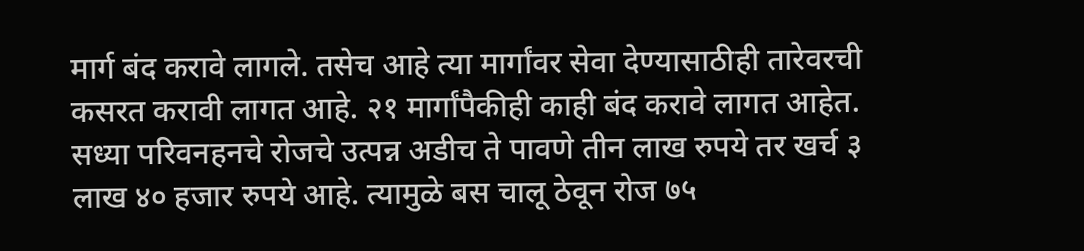मार्ग बंद करावे लागले. तसेच आहे त्या मार्गांवर सेवा देण्यासाठीही तारेवरची कसरत करावी लागत आहे. २१ मार्गांपैकीही काही बंद करावे लागत आहेत. सध्या परिवनहनचे रोजचे उत्पन्न अडीच ते पावणे तीन लाख रुपये तर खर्च ३ लाख ४० हजार रुपये आहे. त्यामुळे बस चालू ठेवून रोज ७५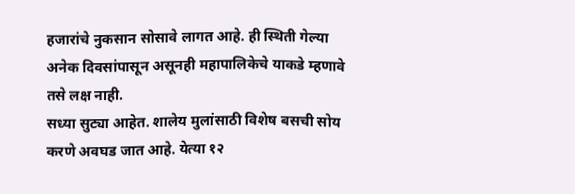हजारांचे नुकसान सोसावे लागत आहे. ही स्थिती गेल्या अनेक दिवसांपासून असूनही महापालिकेचे याकडे म्हणावे तसे लक्ष नाही.
सध्या सुट्या आहेत. शालेय मुलांसाठी विशेष बसची सोय करणे अवघड जात आहे. येत्या १२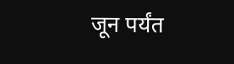जून पर्यंत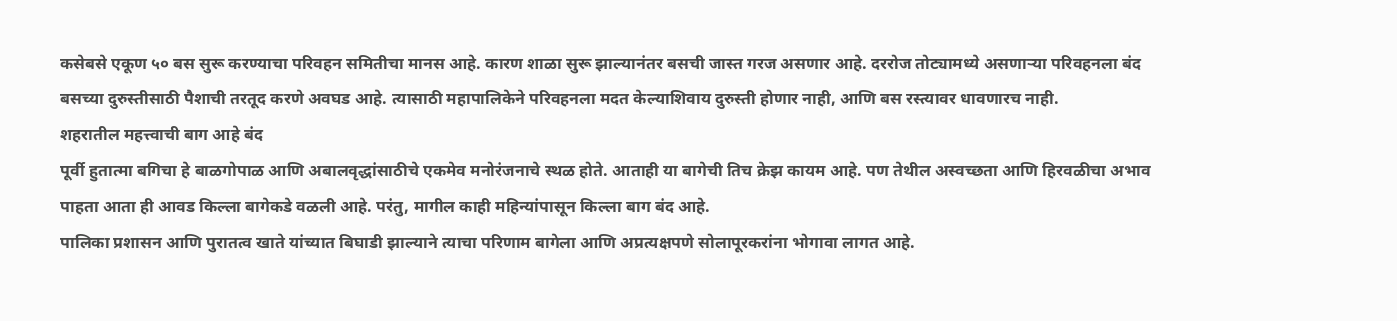कसेबसे एकूण ५० बस सुरू करण्याचा परिवहन समितीचा मानस आहे. कारण शाळा सुरू झाल्यानंतर बसची जास्त गरज असणार आहे. दररोज तोट्यामध्ये असणाऱ्या परिवहनला बंद बसच्या दुरुस्तीसाठी पैशाची तरतूद करणे अवघड आहे. त्यासाठी महापालिकेने परिवहनला मदत केल्याशिवाय दुरुस्ती होणार नाही, आणि बस रस्त्यावर धावणारच नाही.
शहरातील महत्त्वाची बाग आहे बंद
पूर्वी हुतात्मा बगिचा हे बाळगोपाळ आणि अबालवृद्धांसाठीचे एकमेव मनोरंजनाचे स्थळ होते. आताही या बागेची तिच क्रेझ कायम आहे. पण तेथील अस्वच्छता आणि हिरवळीचा अभाव पाहता आता ही आवड किल्ला बागेकडे वळली आहे. परंतु, मागील काही महिन्यांपासून किल्ला बाग बंद आहे.
पालिका प्रशासन आणि पुरातत्व खाते यांच्यात बिघाडी झाल्याने त्याचा परिणाम बागेला आणि अप्रत्यक्षपणे सोलापूरकरांना भोगावा लागत आहे.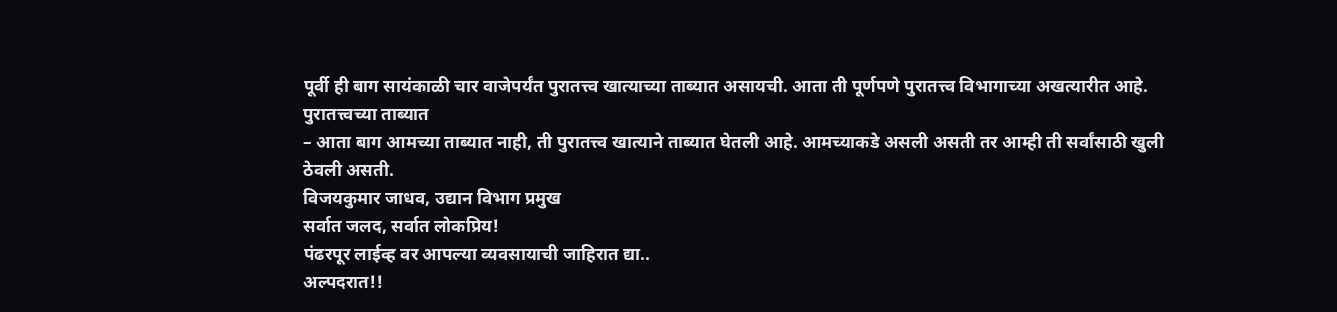पूर्वी ही बाग सायंकाळी चार वाजेपर्यंत पुरातत्त्व खात्याच्या ताब्यात असायची. आता ती पूर्णपणे पुरातत्त्व विभागाच्या अखत्यारीत आहे.
पुरातत्त्वच्या ताब्यात
– आता बाग आमच्या ताब्यात नाही, ती पुरातत्त्व खात्याने ताब्यात घेतली आहे. आमच्याकडे असली असती तर आम्ही ती सर्वांसाठी खुली ठेवली असती.
विजयकुमार जाधव, उद्यान विभाग प्रमुख
सर्वात जलद, सर्वात लोकप्रिय!
पंढरपूर लाईव्ह वर आपल्या व्यवसायाची जाहिरात द्या..
अल्पदरात!!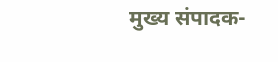मुख्य संपादक-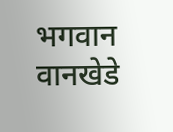भगवान वानखेडे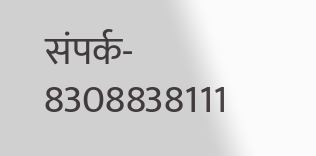संपर्क- 8308838111